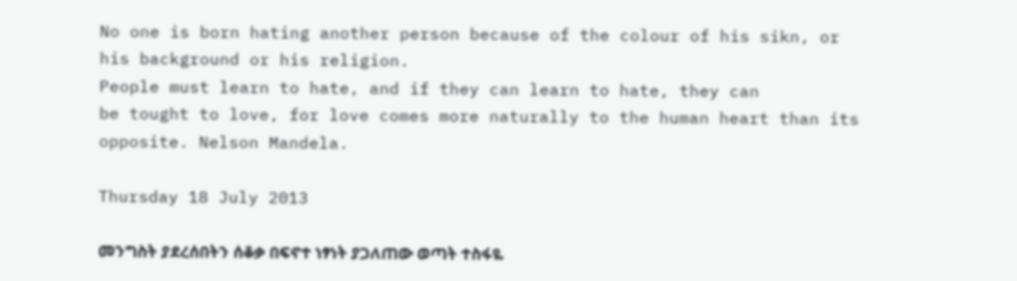No one is born hating another person because of the colour of his sikn, or his background or his religion.
People must learn to hate, and if they can learn to hate, they can
be tought to love, for love comes more naturally to the human heart than its opposite. Nelson Mandela.

Thursday 18 July 2013

መንግስት ያደረሰበትን ሰቆቃ በፍኖተ ነፃነት ያጋለጠው ወጣት ተስፋዬ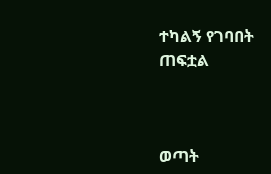ተካልኝ የገባበት ጠፍቷል



ወጣት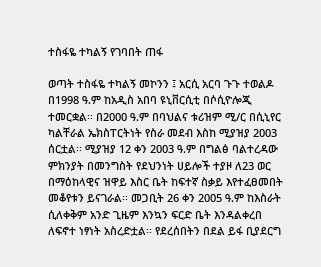ተስፋዬ ተካልኝ የገባበት ጠፋ

ወጣት ተስፋዬ ተካልኝ መኮንን ፤ አርሲ አርባ ጉጉ ተወልዶ በ1998 ዓ.ም ከአዲስ አበባ ዩኒቨርሲቲ በሶሲዮሎጂ ተመርቋል፡፡ በ2000 ዓ.ም በባህልና ቱሪዝም ሚ/ር በሲኒየር ካልቸራል ኤክስፐርትነት የስራ መደብ እስከ ሚያዝያ 2003 ሰርቷል፡፡ ሚያዝያ 12 ቀን 2003 ዓ.ም በግልፅ ባልተረዳው ምክንያት በመንግስት የደህንነት ሀይሎች ተያዞ ለ23 ወር በማዕከላዊና ዝዋይ እስር ቤት ከፍተኛ ስቃይ እየተፈፀመበት መቆየቱን ይናገራል፡፡ መጋቢት 26 ቀን 2005 ዓ.ም ከእስራት ሲለቀቅም አንድ ጊዜም እንኳን ፍርድ ቤት እንዳልቀረበ ለፍኖተ ነፃነት አስረድቷል፡፡ የደረሰበትን በደል ይፋ ቢያደርግ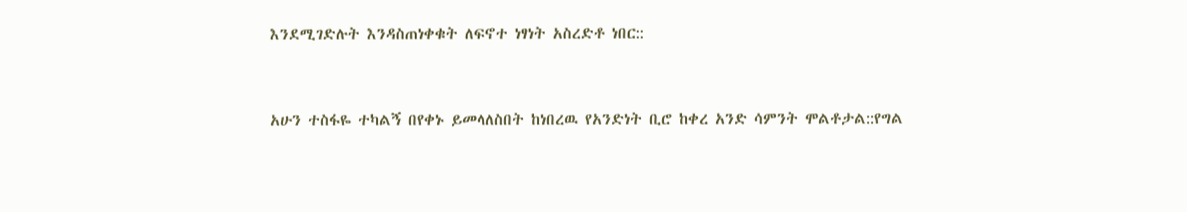እንደሚገድሉት እንዳስጠነቀቁት ለፍኖተ ነፃነት አስረድቶ ነበር::


አሁን ተስፋዬ ተካልኝ በየቀኑ ይመላለስበት ከነበረዉ የአንድነት ቢሮ ከቀረ አንድ ሳምንት ሞልቶታል::የግል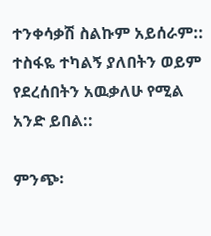ተንቀሳቃሽ ስልኩም አይሰራም:: ተስፋዬ ተካልኝ ያለበትን ወይም የደረሰበትን አዉቃለሁ የሚል አንድ ይበል::

ምንጭ፡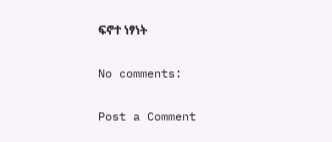ፍኖተ ነፃነት

No comments:

Post a Comment